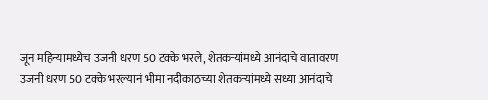जून महिन्यामध्येच उजनी धरण 50 टक्के भरले, शेतकऱ्यांमध्ये आनंदाचे वातावरण
उजनी धरण 50 टक्के भरल्यानं भीमा नदीकाठच्या शेतकऱ्यांमध्ये सध्या आनंदाचे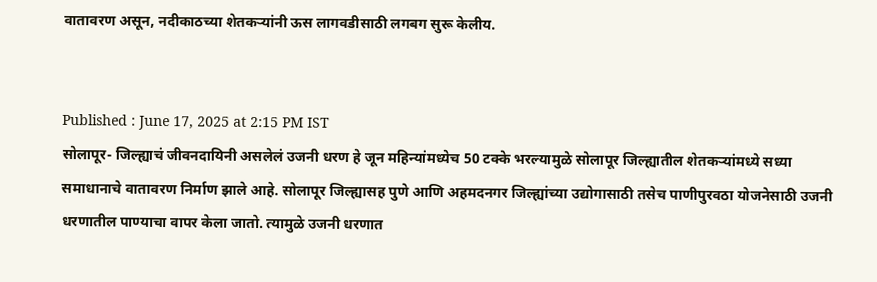वातावरण असून, नदीकाठच्या शेतकऱ्यांनी ऊस लागवडीसाठी लगबग सुरू केलीय.


Published : June 17, 2025 at 2:15 PM IST
सोलापूर- जिल्ह्याचं जीवनदायिनी असलेलं उजनी धरण हे जून महिन्यांमध्येच 50 टक्के भरल्यामुळे सोलापूर जिल्ह्यातील शेतकऱ्यांमध्ये सध्या समाधानाचे वातावरण निर्माण झाले आहे. सोलापूर जिल्ह्यासह पुणे आणि अहमदनगर जिल्ह्यांच्या उद्योगासाठी तसेच पाणीपुरवठा योजनेसाठी उजनी धरणातील पाण्याचा वापर केला जातो. त्यामुळे उजनी धरणात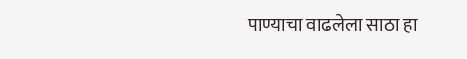पाण्याचा वाढलेला साठा हा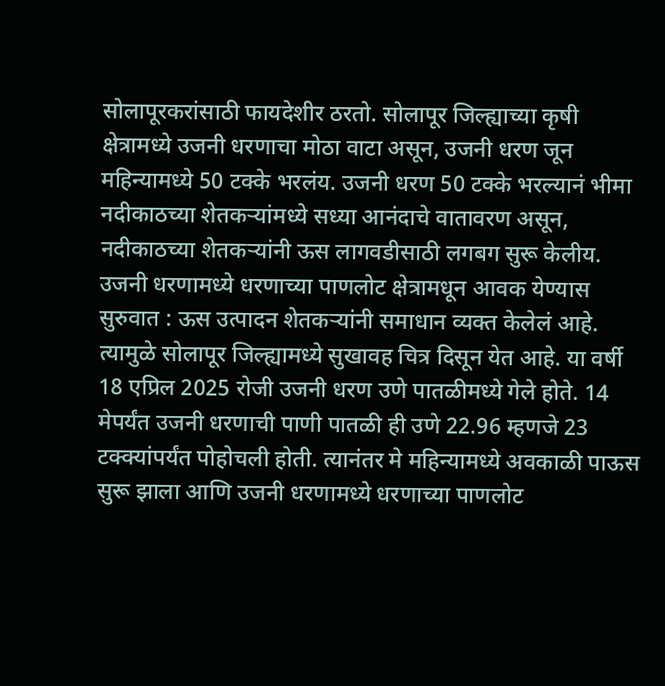सोलापूरकरांसाठी फायदेशीर ठरतो. सोलापूर जिल्ह्याच्या कृषी क्षेत्रामध्ये उजनी धरणाचा मोठा वाटा असून, उजनी धरण जून महिन्यामध्ये 50 टक्के भरलंय. उजनी धरण 50 टक्के भरल्यानं भीमा नदीकाठच्या शेतकऱ्यांमध्ये सध्या आनंदाचे वातावरण असून, नदीकाठच्या शेतकऱ्यांनी ऊस लागवडीसाठी लगबग सुरू केलीय.
उजनी धरणामध्ये धरणाच्या पाणलोट क्षेत्रामधून आवक येण्यास सुरुवात : ऊस उत्पादन शेतकऱ्यांनी समाधान व्यक्त केलेलं आहे. त्यामुळे सोलापूर जिल्ह्यामध्ये सुखावह चित्र दिसून येत आहे. या वर्षी 18 एप्रिल 2025 रोजी उजनी धरण उणे पातळीमध्ये गेले होते. 14 मेपर्यंत उजनी धरणाची पाणी पातळी ही उणे 22.96 म्हणजे 23 टक्क्यांपर्यंत पोहोचली होती. त्यानंतर मे महिन्यामध्ये अवकाळी पाऊस सुरू झाला आणि उजनी धरणामध्ये धरणाच्या पाणलोट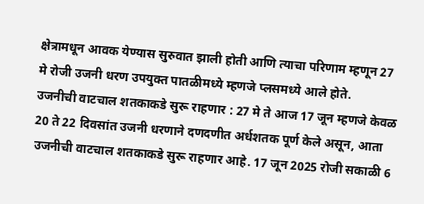क्षेत्रामधून आवक येण्यास सुरुवात झाली होती आणि त्याचा परिणाम म्हणून 27 मे रोजी उजनी धरण उपयुक्त पातळीमध्ये म्हणजे प्लसमध्ये आले होते.
उजनीची वाटचाल शतकाकडे सुरू राहणार : 27 मे ते आज 17 जून म्हणजे केवळ 20 ते 22 दिवसांत उजनी धरणाने दणदणीत अर्धशतक पूर्ण केले असून, आता उजनीची वाटचाल शतकाकडे सुरू राहणार आहे. 17 जून 2025 रोजी सकाळी 6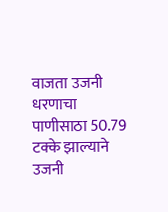वाजता उजनी धरणाचा पाणीसाठा 50.79 टक्के झाल्याने उजनी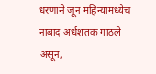धरणाने जून महिन्यामध्येच नाबाद अर्धशतक गाठले असून,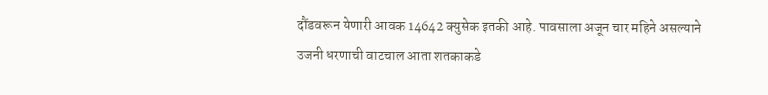दौंडवरून येणारी आवक 14642 क्युसेक इतकी आहे. पावसाला अजून चार महिने असल्याने उजनी धरणाची वाटचाल आता शतकाकडे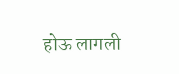होऊ लागली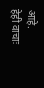आहे.
हेही वाचाः